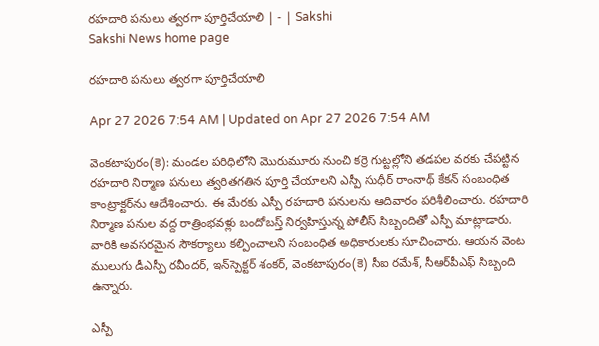రహదారి పనులు త్వరగా పూర్తిచేయాలి | - | Sakshi
Sakshi News home page

రహదారి పనులు త్వరగా పూర్తిచేయాలి

Apr 27 2026 7:54 AM | Updated on Apr 27 2026 7:54 AM

వెంకటాపురం(కె): మండల పరిధిలోని మొరుమూరు నుంచి కర్రె గుట్టల్లోని తడపల వరకు చేపట్టిన రహదారి నిర్మాణ పనులు త్వరితగతిన పూర్తి చేయాలని ఎస్పీ సుధీర్‌ రాంనాథ్‌ కేకన్‌ సంబంధిత కాంట్రాక్టర్‌ను ఆదేశించారు. ఈ మేరకు ఎస్పీ రహదారి పనులను ఆదివారం పరిశీలించారు. రహదారి నిర్మాణ పనుల వద్ద రాత్రింభవళ్లు బందోబస్త్‌ నిర్వహిస్తున్న పోలీస్‌ సిబ్బందితో ఎస్పీ మాట్లాడారు. వారికి అవసరమైన సౌకర్యాలు కల్పించాలని సంబంధిత అధికారులకు సూచించారు. ఆయన వెంట ములుగు డీఎస్పీ రవీందర్‌, ఇన్‌స్పెక్టర్‌ శంకర్‌, వెంకటాపురం(కె) సీఐ రమేశ్‌, సీఆర్‌పీఎఫ్‌ సిబ్బంది ఉన్నారు.

ఎస్పీ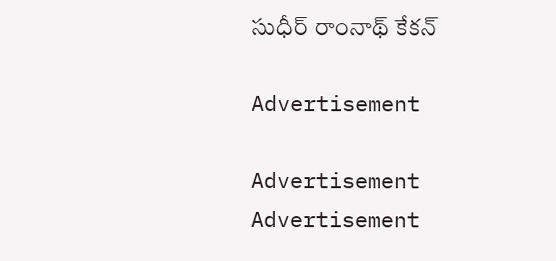సుధీర్‌ రాంనాథ్‌ కేకన్‌

Advertisement

Advertisement
Advertisement